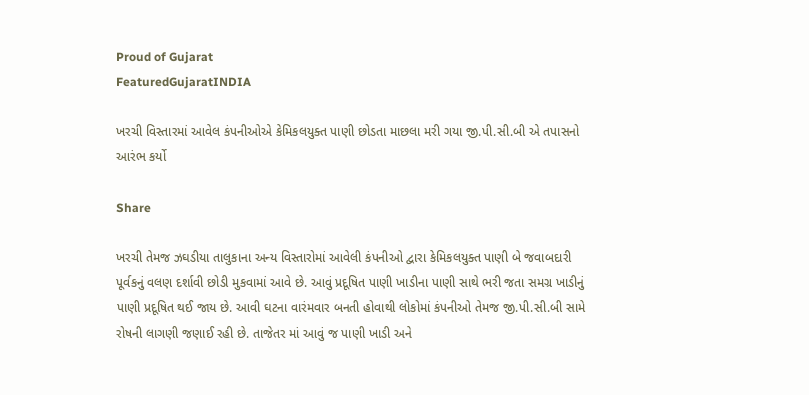Proud of Gujarat
FeaturedGujaratINDIA

ખરચી વિસ્તારમાં આવેલ કંપનીઓએ કેમિકલયુક્ત પાણી છોડતા માછલા મરી ગયા જી.પી.સી.બી એ તપાસનો આરંભ કર્યો

Share

ખરચી તેમજ ઝઘડીયા તાલુકાના અન્ય વિસ્તારોમાં આવેલી કંપનીઓ દ્વારા કેમિકલયુક્ત પાણી બે જવાબદારી પૂર્વકનું વલણ દર્શાવી છોડી મુકવામાં આવે છે. આવું પ્રદૂષિત પાણી ખાડીના પાણી સાથે ભરી જતા સમગ્ર ખાડીનું પાણી પ્રદૂષિત થઈ જાય છે. આવી ઘટના વારંમવાર બનતી હોવાથી લોકોમાં કંપનીઓ તેમજ જી.પી.સી.બી સામે રોષની લાગણી જણાઈ રહી છે. તાજેતર માં આવું જ પાણી ખાડી અને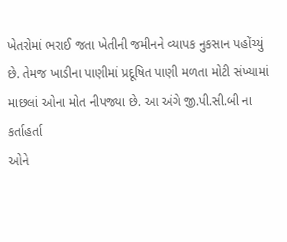ખેતરોમાં ભરાઈ જતા ખેતીની જમીનને વ્યાપક નુકસાન પહોંચ્યું છે. તેમજ ખાડીના પાણીમાં પ્રદૂષિત પાણી મળતા મોટી સંખ્યામાં માછલાં ઓના મોત નીપજ્યા છે. આ અંગે જી.પી.સી.બી ના કર્તાહર્તા
ઓને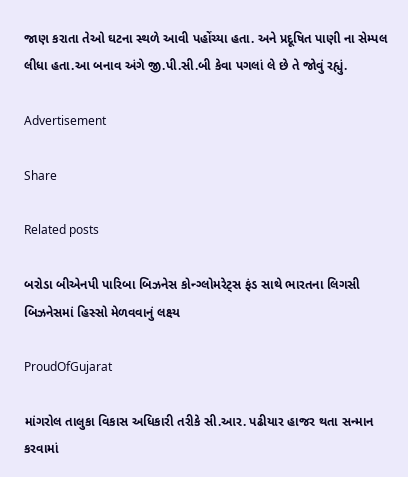જાણ કરાતા તેઓ ઘટના સ્થળે આવી પહોંચ્યા હતા. અને પ્રદૂષિત પાણી ના સેમ્પલ લીધા હતા.આ બનાવ અંગે જી.પી.સી.બી કેવા પગલાં લે છે તે જોવું રહ્યું.

Advertisement

Share

Related posts

બરોડા બીએનપી પારિબા બિઝનેસ કોન્ગ્લોમરેટ્સ ફંડ સાથે ભારતના લિગસી બિઝનેસમાં હિસ્સો મેળવવાનું લક્ષ્ય

ProudOfGujarat

માંગરોલ તાલુકા વિકાસ અધિકારી તરીકે સી.આર. પઢીયાર હાજર થતા સન્માન કરવામાં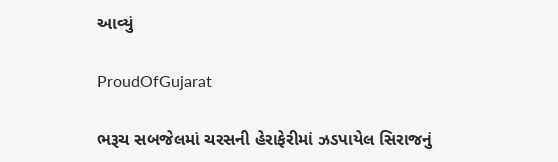આવ્યું

ProudOfGujarat

ભરૂચ સબજેલમાં ચરસની હેરાફેરીમાં ઝડપાયેલ સિરાજનું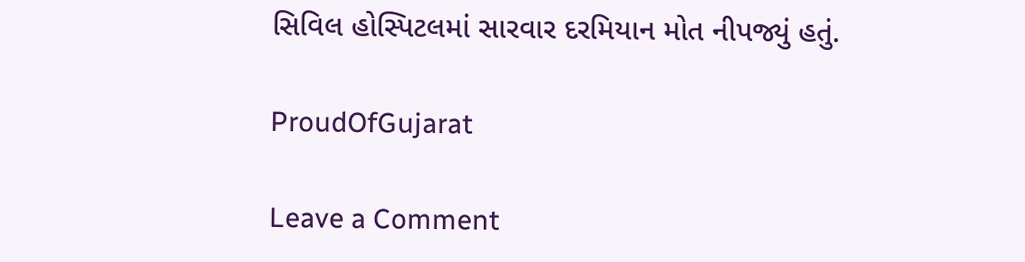સિવિલ હોસ્પિટલમાં સારવાર દરમિયાન મોત નીપજ્યું હતું.

ProudOfGujarat

Leave a Comment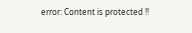error: Content is protected !!